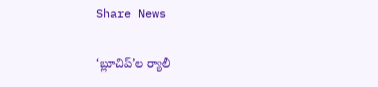Share News

‘బ్లూచిప్’ల ర్యాలీ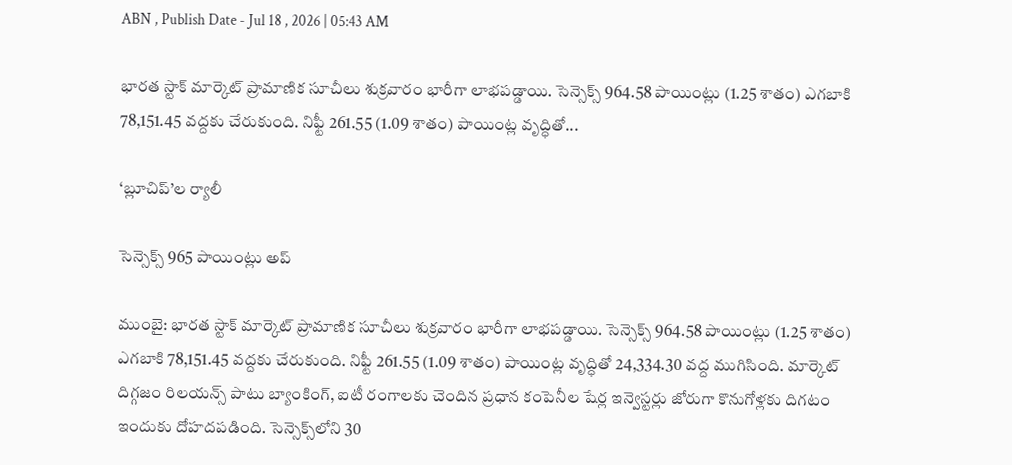ABN , Publish Date - Jul 18 , 2026 | 05:43 AM

భారత స్టాక్‌ మార్కెట్‌ ప్రామాణిక సూచీలు శుక్రవారం భారీగా లాభపడ్డాయి. సెన్సెక్స్‌ 964.58 పాయింట్లు (1.25 శాతం) ఎగబాకి 78,151.45 వద్దకు చేరుకుంది. నిఫ్టీ 261.55 (1.09 శాతం) పాయింట్ల వృద్ధితో...

‘బ్లూచిప్’ల ర్యాలీ

సెన్సెక్స్‌ 965 పాయింట్లు అప్‌

ముంబై: భారత స్టాక్‌ మార్కెట్‌ ప్రామాణిక సూచీలు శుక్రవారం భారీగా లాభపడ్డాయి. సెన్సెక్స్‌ 964.58 పాయింట్లు (1.25 శాతం) ఎగబాకి 78,151.45 వద్దకు చేరుకుంది. నిఫ్టీ 261.55 (1.09 శాతం) పాయింట్ల వృద్ధితో 24,334.30 వద్ద ముగిసింది. మార్కెట్‌ దిగ్గజం రిలయన్స్‌ పాటు బ్యాంకింగ్‌, ఐటీ రంగాలకు చెందిన ప్రధాన కంపెనీల షేర్ల ఇన్వెస్టర్లు జోరుగా కొనుగోళ్లకు దిగటం ఇందుకు దోహదపడింది. సెన్సెక్స్‌లోని 30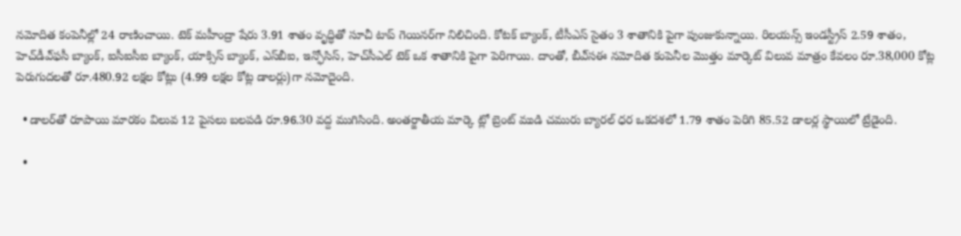నమోదిత కంపెనీల్లో 24 రాణించాయి. టెక్‌ మహీంద్రా షేరు 3.91 శాతం వృద్ధితో సూచీ టాప్‌ గెయినర్‌గా నిలిచింది. కోటక్‌ బ్యాంక్‌, టీసీఎస్‌ సైతం 3 శాతానికి పైగా పుంజుకున్నాయి. రిలయన్స్‌ ఇండస్ట్రీస్‌ 2.59 శాతం, హెచ్‌డీఎ్‌ఫసీ బ్యాంక్‌, ఐసీఐసీఐ బ్యాంక్‌, యాక్సిస్‌ బ్యాంక్‌, ఎస్‌బీఐ, ఇన్ఫోసిస్‌, హెచ్‌సీఎల్‌ టెక్‌ ఒక శాతానికి పైగా పెరిగాయి. దాంతో, బీఎ్‌సఈ నమోదిత కంపెనీల మొత్తం మార్కెట్‌ విలువ మాత్రం కేవలం రూ.38,000 కోట్ల పెరుగుదలతో రూ.480.92 లక్షల కోట్లు (4.99 లక్షల కోట్ల డాలర్లు)గా నమోదైంది.

  • డాలర్‌తో రూపాయి మారకం విలువ 12 పైసలు బలపడి రూ.96.30 వద్ద ముగిసింది. అంతర్జాతీయ మార్కె ట్లో బ్రెంట్‌ ముడి చమురు బ్యారల్‌ ధర ఒకదశలో 1.79 శాతం పెరిగి 85.52 డాలర్ల స్థాయిలో ట్రేడైంది.

  •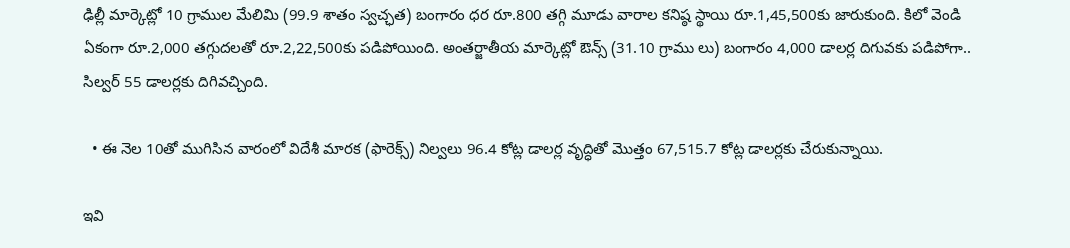ఢిల్లీ మార్కెట్లో 10 గ్రాముల మేలిమి (99.9 శాతం స్వచ్ఛత) బంగారం ధర రూ.800 తగ్గి మూడు వారాల కనిష్ఠ స్థాయి రూ.1,45,500కు జారుకుంది. కిలో వెండి ఏకంగా రూ.2,000 తగ్గుదలతో రూ.2,22,500కు పడిపోయింది. అంతర్జాతీయ మార్కెట్లో ఔన్స్‌ (31.10 గ్రాము లు) బంగారం 4,000 డాలర్ల దిగువకు పడిపోగా.. సిల్వర్‌ 55 డాలర్లకు దిగివచ్చింది.

  • ఈ నెల 10తో ముగిసిన వారంలో విదేశీ మారక (ఫారెక్స్‌) నిల్వలు 96.4 కోట్ల డాలర్ల వృద్ధితో మొత్తం 67,515.7 కోట్ల డాలర్లకు చేరుకున్నాయి.

ఇవి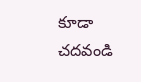కూడా చదవండి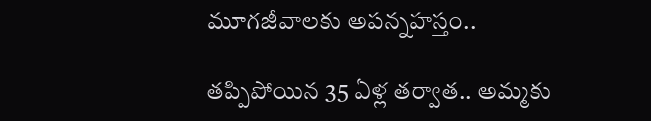మూగజీవాలకు అపన్నహస్తం..

తప్పిపోయిన 35 ఏళ్ల తర్వాత.. అమ్మకు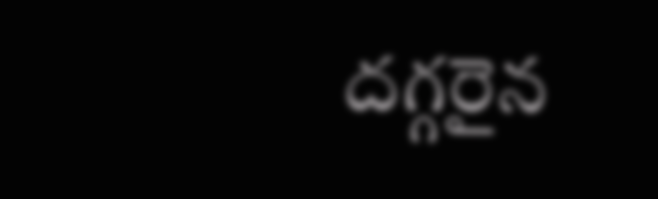దగ్గరైన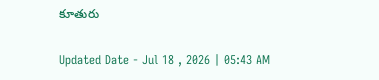కూతురు

Updated Date - Jul 18 , 2026 | 05:43 AM